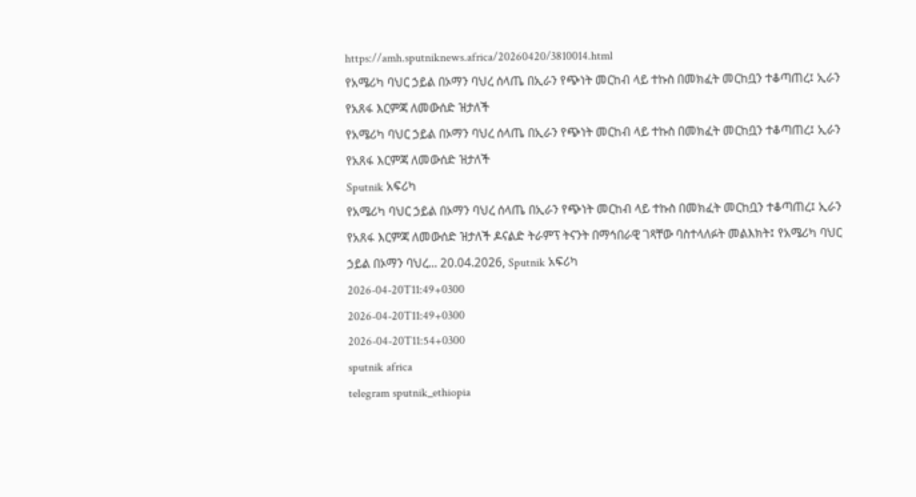https://amh.sputniknews.africa/20260420/3810014.html
የአሜሪካ ባህር ኃይል በኦማን ባህረ ሰላጤ በኢራን የጭነት መርከብ ላይ ተኩስ በመክፈት መርከቧን ተቆጣጠረ፤ ኢራን የአጸፋ እርምጃ ለመውሰድ ዝታለች
የአሜሪካ ባህር ኃይል በኦማን ባህረ ሰላጤ በኢራን የጭነት መርከብ ላይ ተኩስ በመክፈት መርከቧን ተቆጣጠረ፤ ኢራን የአጸፋ እርምጃ ለመውሰድ ዝታለች
Sputnik አፍሪካ
የአሜሪካ ባህር ኃይል በኦማን ባህረ ሰላጤ በኢራን የጭነት መርከብ ላይ ተኩስ በመክፈት መርከቧን ተቆጣጠረ፤ ኢራን የአጸፋ እርምጃ ለመውሰድ ዝታለች ዶናልድ ትራምፕ ትናንት በማኅበራዊ ገጻቸው ባስተላለፉት መልእክት፤ የአሜሪካ ባህር ኃይል በኦማን ባህረ... 20.04.2026, Sputnik አፍሪካ
2026-04-20T11:49+0300
2026-04-20T11:49+0300
2026-04-20T11:54+0300
sputnik africa
telegram sputnik_ethiopia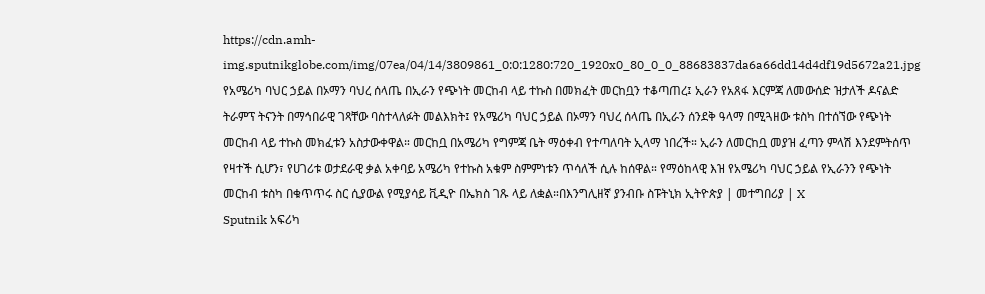https://cdn.amh-img.sputnikglobe.com/img/07ea/04/14/3809861_0:0:1280:720_1920x0_80_0_0_88683837da6a66dd14d4df19d5672a21.jpg
የአሜሪካ ባህር ኃይል በኦማን ባህረ ሰላጤ በኢራን የጭነት መርከብ ላይ ተኩስ በመክፈት መርከቧን ተቆጣጠረ፤ ኢራን የአጸፋ እርምጃ ለመውሰድ ዝታለች ዶናልድ ትራምፕ ትናንት በማኅበራዊ ገጻቸው ባስተላለፉት መልእክት፤ የአሜሪካ ባህር ኃይል በኦማን ባህረ ሰላጤ በኢራን ሰንደቅ ዓላማ በሚጓዘው ቱስካ በተሰኘው የጭነት መርከብ ላይ ተኩስ መክፈቱን አስታውቀዋል። መርከቧ በአሜሪካ የግምጃ ቤት ማዕቀብ የተጣለባት ኢላማ ነበረች። ኢራን ለመርከቧ መያዝ ፈጣን ምላሽ እንደምትሰጥ የዛተች ሲሆን፣ የሀገሪቱ ወታደራዊ ቃል አቀባይ አሜሪካ የተኩስ አቁም ስምምነቱን ጥሳለች ሲሉ ከሰዋል። የማዕከላዊ እዝ የአሜሪካ ባህር ኃይል የኢራንን የጭነት መርከብ ቱስካ በቁጥጥሩ ስር ሲያውል የሚያሳይ ቪዲዮ በኤክስ ገጹ ላይ ለቋል።በእንግሊዘኛ ያንብቡ ስፑትኒክ ኢትዮጵያ | መተግበሪያ | X
Sputnik አፍሪካ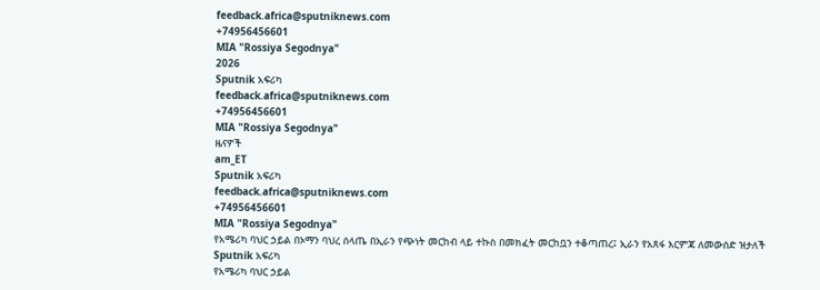feedback.africa@sputniknews.com
+74956456601
MIA "Rossiya Segodnya"
2026
Sputnik አፍሪካ
feedback.africa@sputniknews.com
+74956456601
MIA "Rossiya Segodnya"
ዜናዎች
am_ET
Sputnik አፍሪካ
feedback.africa@sputniknews.com
+74956456601
MIA "Rossiya Segodnya"
የአሜሪካ ባህር ኃይል በኦማን ባህረ ሰላጤ በኢራን የጭነት መርከብ ላይ ተኩስ በመክፈት መርከቧን ተቆጣጠረ፤ ኢራን የአጸፋ እርምጃ ለመውሰድ ዝታለች
Sputnik አፍሪካ
የአሜሪካ ባህር ኃይል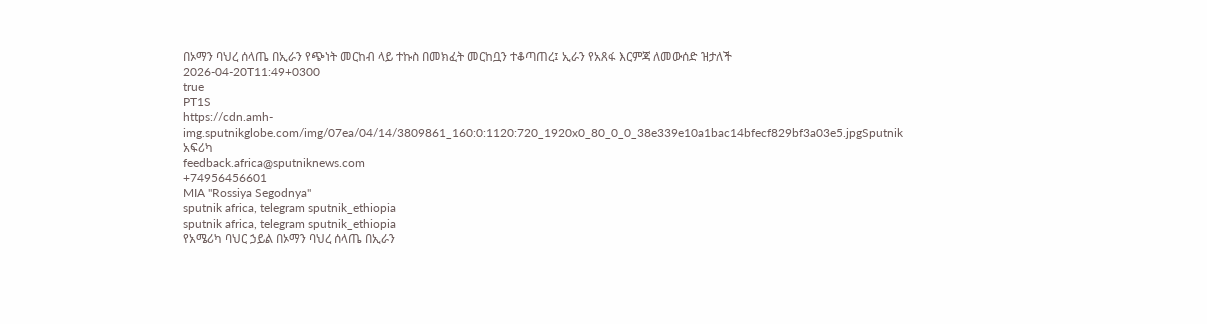በኦማን ባህረ ሰላጤ በኢራን የጭነት መርከብ ላይ ተኩስ በመክፈት መርከቧን ተቆጣጠረ፤ ኢራን የአጸፋ እርምጃ ለመውሰድ ዝታለች
2026-04-20T11:49+0300
true
PT1S
https://cdn.amh-img.sputnikglobe.com/img/07ea/04/14/3809861_160:0:1120:720_1920x0_80_0_0_38e339e10a1bac14bfecf829bf3a03e5.jpgSputnik አፍሪካ
feedback.africa@sputniknews.com
+74956456601
MIA "Rossiya Segodnya"
sputnik africa, telegram sputnik_ethiopia
sputnik africa, telegram sputnik_ethiopia
የአሜሪካ ባህር ኃይል በኦማን ባህረ ሰላጤ በኢራን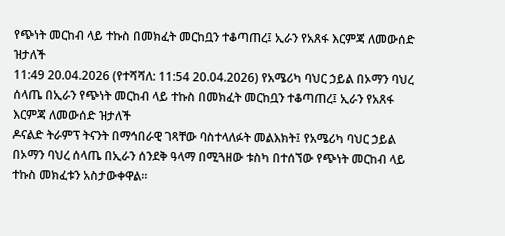የጭነት መርከብ ላይ ተኩስ በመክፈት መርከቧን ተቆጣጠረ፤ ኢራን የአጸፋ እርምጃ ለመውሰድ ዝታለች
11:49 20.04.2026 (የተሻሻለ: 11:54 20.04.2026) የአሜሪካ ባህር ኃይል በኦማን ባህረ ሰላጤ በኢራን የጭነት መርከብ ላይ ተኩስ በመክፈት መርከቧን ተቆጣጠረ፤ ኢራን የአጸፋ እርምጃ ለመውሰድ ዝታለች
ዶናልድ ትራምፕ ትናንት በማኅበራዊ ገጻቸው ባስተላለፉት መልእክት፤ የአሜሪካ ባህር ኃይል በኦማን ባህረ ሰላጤ በኢራን ሰንደቅ ዓላማ በሚጓዘው ቱስካ በተሰኘው የጭነት መርከብ ላይ ተኩስ መክፈቱን አስታውቀዋል።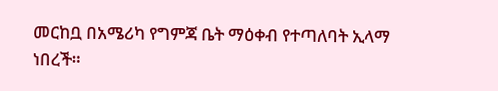መርከቧ በአሜሪካ የግምጃ ቤት ማዕቀብ የተጣለባት ኢላማ ነበረች።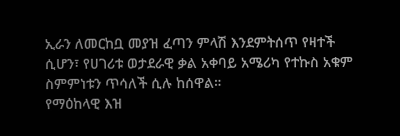ኢራን ለመርከቧ መያዝ ፈጣን ምላሽ እንደምትሰጥ የዛተች ሲሆን፣ የሀገሪቱ ወታደራዊ ቃል አቀባይ አሜሪካ የተኩስ አቁም ስምምነቱን ጥሳለች ሲሉ ከሰዋል።
የማዕከላዊ እዝ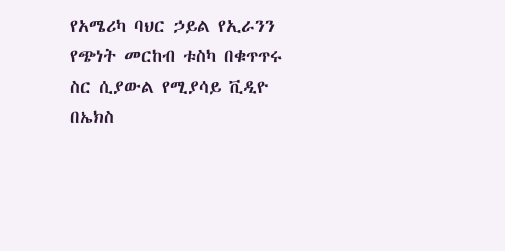የአሜሪካ ባህር ኃይል የኢራንን የጭነት መርከብ ቱስካ በቁጥጥሩ ስር ሲያውል የሚያሳይ ቪዲዮ በኤክስ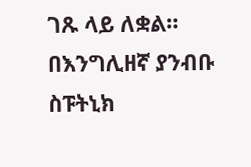ገጹ ላይ ለቋል።
በእንግሊዘኛ ያንብቡ
ስፑትኒክ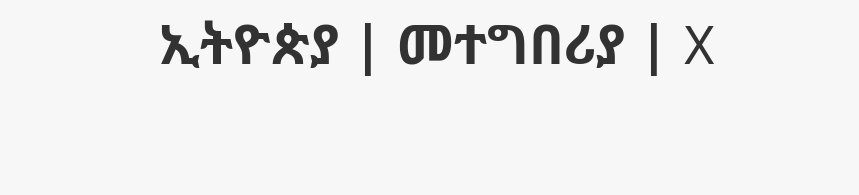ኢትዮጵያ | መተግበሪያ | X